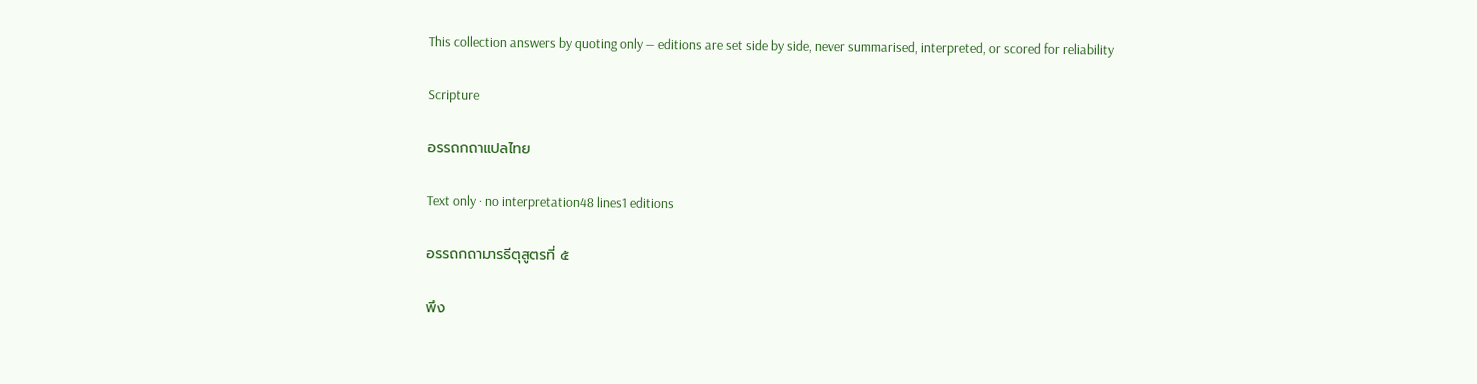This collection answers by quoting only — editions are set side by side, never summarised, interpreted, or scored for reliability

Scripture

อรรถกถาแปลไทย

Text only · no interpretation48 lines1 editions

อรรถกถามารธีตุสูตรที่ ๕

พึง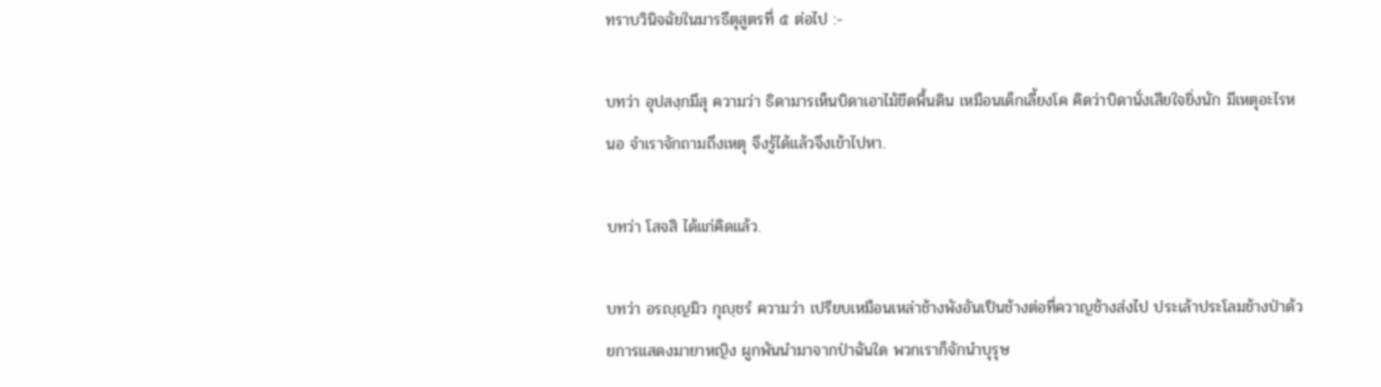ทราบวินิจฉัยในมารธีตุสูตรที่ ๕ ต่อไป :-

บทว่า อุปสงฺกมึสุ ความว่า ธิดามารเห็นบิดาเอาไม้ขีดพื้นดิน เหมือนเด็กเลี้ยงโค คิดว่าบิดานั่งเสียใจยิ่งนัก มีเหตุอะไรหนอ จำเราจักถามถึงเหตุ จึงรู้ได้แล้วจึงเข้าไปหา.

บทว่า โสจสิ ได้แก่คิดแล้ว.

บทว่า อรญฺญมิว กุญฺชรํ ความว่า เปรียบเหมือนเหล่าช้างพังอันเป็นช้างต่อที่ควาญช้างส่งไป ประเล้าประโลมช้างป่าด้วยการแสดงมายาหญิง ผูกพันนำมาจากป่าฉันใด พวกเราก็จักนำบุรุษ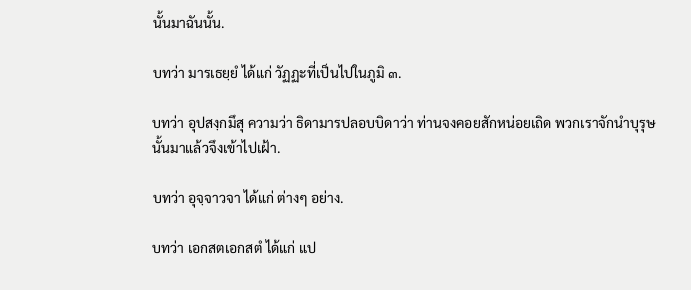นั้นมาฉันนั้น.

บทว่า มารเธยฺยํ ได้แก่ วัฏฏะที่เป็นไปในภูมิ ๓.

บทว่า อุปสงฺกมึสุ ความว่า ธิดามารปลอบบิดาว่า ท่านจงคอยสักหน่อยเถิด พวกเราจักนำบุรุษนั้นมาแล้วจึงเข้าไปเฝ้า.

บทว่า อุจฺจาวจา ได้แก่ ต่างๆ อย่าง.

บทว่า เอกสตเอกสตํ ได้แก่ แป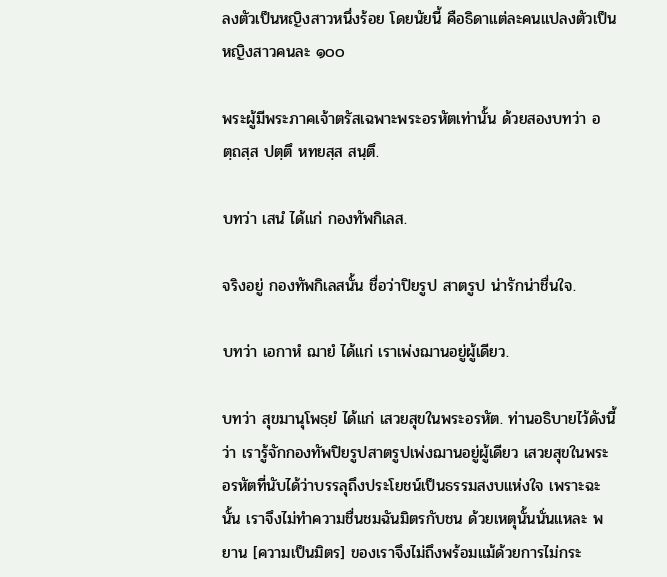ลงตัวเป็นหญิงสาวหนึ่งร้อย โดยนัยนี้ คือธิดาแต่ละคนแปลงตัวเป็นหญิงสาวคนละ ๑๐๐

พระผู้มีพระภาคเจ้าตรัสเฉพาะพระอรหัตเท่านั้น ด้วยสองบทว่า อตฺถสฺส ปตฺตึ หทยสฺส สนฺตึ.

บทว่า เสนํ ได้แก่ กองทัพกิเลส.

จริงอยู่ กองทัพกิเลสนั้น ชื่อว่าปิยรูป สาตรูป น่ารักน่าชื่นใจ.

บทว่า เอกาหํ ฌายํ ได้แก่ เราเพ่งฌานอยู่ผู้เดียว.

บทว่า สุขมานุโพธฺยํ ได้แก่ เสวยสุขในพระอรหัต. ท่านอธิบายไว้ดังนี้ว่า เรารู้จักกองทัพปิยรูปสาตรูปเพ่งฌานอยู่ผู้เดียว เสวยสุขในพระอรหัตที่นับได้ว่าบรรลุถึงประโยชน์เป็นธรรมสงบแห่งใจ เพราะฉะนั้น เราจึงไม่ทำความชื่นชมฉันมิตรกับชน ด้วยเหตุนั้นนั่นแหละ พยาน [ความเป็นมิตร] ของเราจึงไม่ถึงพร้อมแม้ด้วยการไม่กระ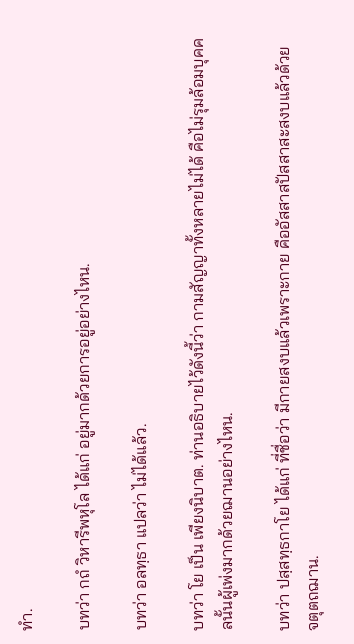ทำ.

บทว่า กถํ วิหารีพหุโล ได้แก่ อยู่มากด้วยการอยู่อย่างไหน.

บทว่า อลทฺธา แปลว่า ไม่ได้แล้ว.

บทว่า โย เป็น เพียงนิบาต. ท่านอธิบายไว้ดังนี้ว่า กามสัญญาทั้งหลายไม่ได้ คือไม่รุมล้อมบุคคลนั้นผู้เพ่งมากด้วยฌานอย่างไหน.

บทว่า ปสฺสทฺธกาโย ได้แก่ ที่ชื่อว่า มีกายสงบแล้วเพราะกาย คืออัสสาสปัสสาสะสงบแล้วด้วยจตุตถฌาน.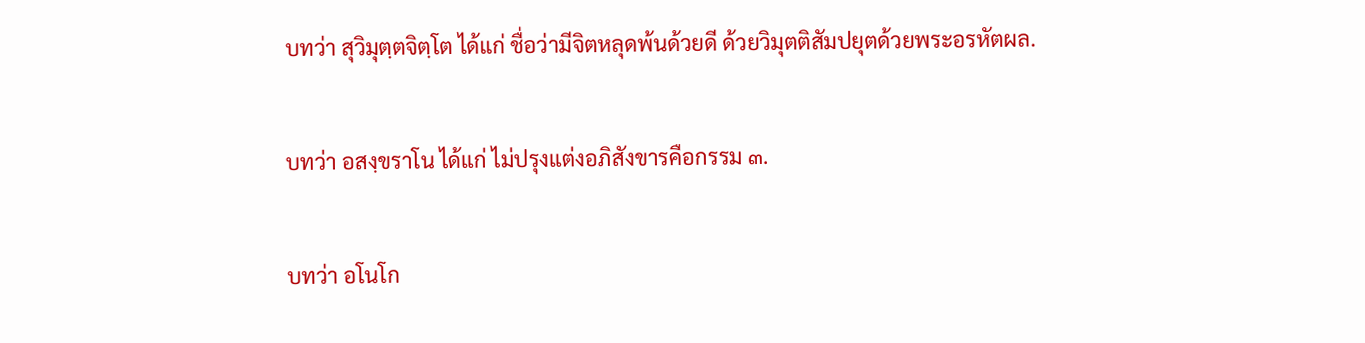บทว่า สุวิมุตฺตจิตฺโต ได้แก่ ชื่อว่ามีจิตหลุดพ้นด้วยดี ด้วยวิมุตติสัมปยุตด้วยพระอรหัตผล.

บทว่า อสงฺขราโน ได้แก่ ไม่ปรุงแต่งอภิสังขารคือกรรม ๓.

บทว่า อโนโก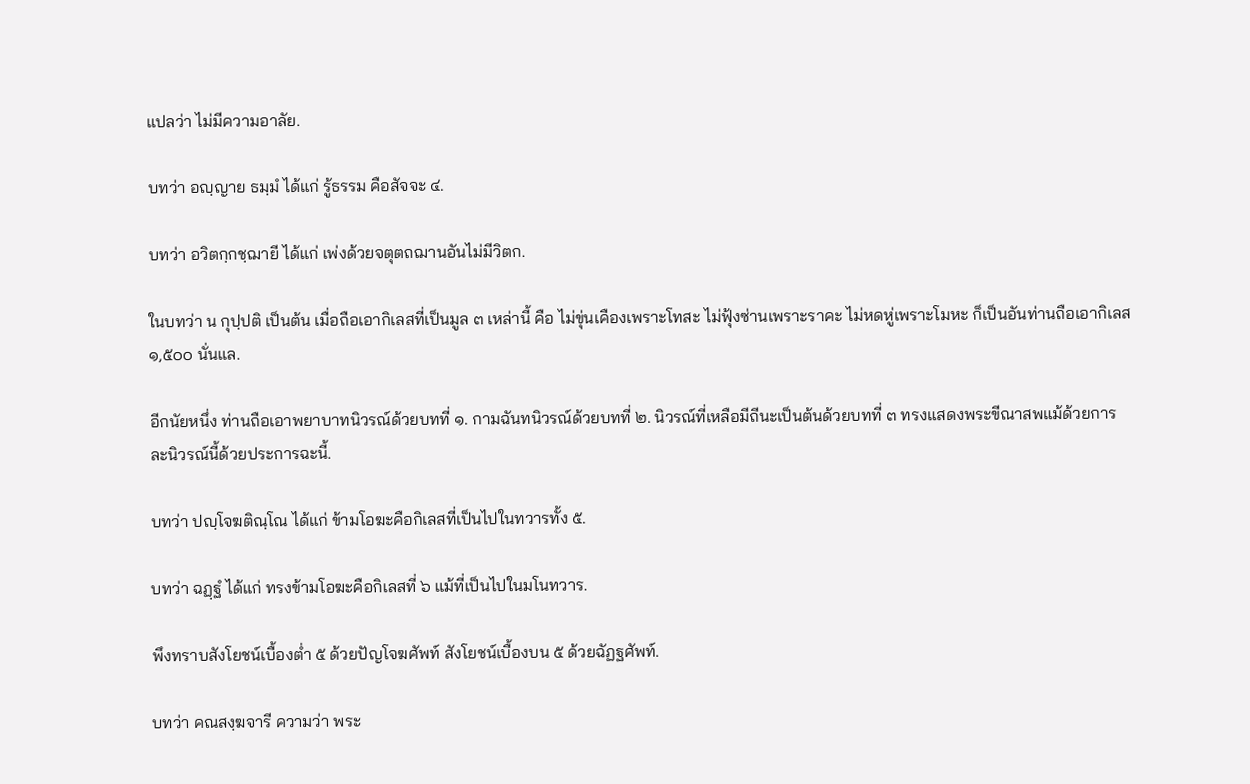แปลว่า ไม่มีความอาลัย.

บทว่า อญฺญาย ธมฺมํ ได้แก่ รู้ธรรม คือสัจจะ ๔.

บทว่า อวิตกฺกชฺฌายี ได้แก่ เพ่งด้วยจตุตถฌานอันไม่มีวิตก.

ในบทว่า น กุปฺปติ เป็นต้น เมื่อถือเอากิเลสที่เป็นมูล ๓ เหล่านี้ คือ ไม่ขุ่นเคืองเพราะโทสะ ไม่ฟุ้งซ่านเพราะราคะ ไม่หดหู่เพราะโมหะ ก็เป็นอันท่านถือเอากิเลส ๑,๕๐๐ นั่นแล.

อีกนัยหนึ่ง ท่านถือเอาพยาบาทนิวรณ์ด้วยบทที่ ๑. กามฉันทนิวรณ์ด้วยบทที่ ๒. นิวรณ์ที่เหลือมีถีนะเป็นต้นด้วยบทที่ ๓ ทรงแสดงพระขีณาสพแม้ด้วยการละนิวรณ์นี้ด้วยประการฉะนี้.

บทว่า ปญฺโจฆติณฺโณ ได้แก่ ข้ามโอฆะคือกิเลสที่เป็นไปในทวารทั้ง ๕.

บทว่า ฉฏฺฐํ ได้แก่ ทรงข้ามโอฆะคือกิเลสที่ ๖ แม้ที่เป็นไปในมโนทวาร.

พึงทราบสังโยชน์เบื้องต่ำ ๕ ด้วยปัญโจฆศัพท์ สังโยชน์เบื้องบน ๕ ด้วยฉัฏฐศัพท์.

บทว่า คณสงฺฆจารี ความว่า พระ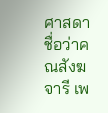ศาสดา ชื่อว่าคณสังฆจารี เพ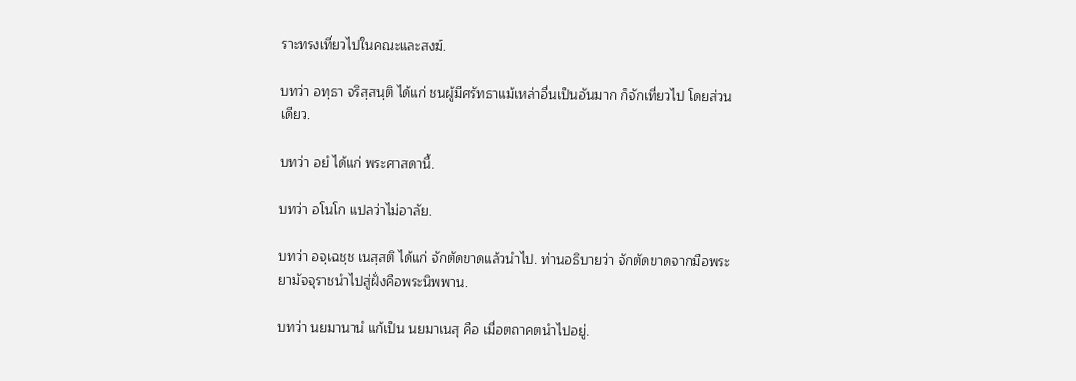ราะทรงเที่ยวไปในคณะและสงฆ์.

บทว่า อทฺธา จริสฺสนฺติ ได้แก่ ชนผู้มีศรัทธาแม้เหล่าอื่นเป็นอันมาก ก็จักเที่ยวไป โดยส่วนเดียว.

บทว่า อยํ ได้แก่ พระศาสดานี้.

บทว่า อโนโก แปลว่าไม่อาลัย.

บทว่า อจฺเฉชฺช เนสฺสติ ได้แก่ จักตัดขาดแล้วนำไป. ท่านอธิบายว่า จักตัดขาดจากมือพระยามัจจุราชนำไปสู่ฝั่งคือพระนิพพาน.

บทว่า นยมานานํ แก้เป็น นยมาเนสุ คือ เมื่อตถาคตนำไปอยู่.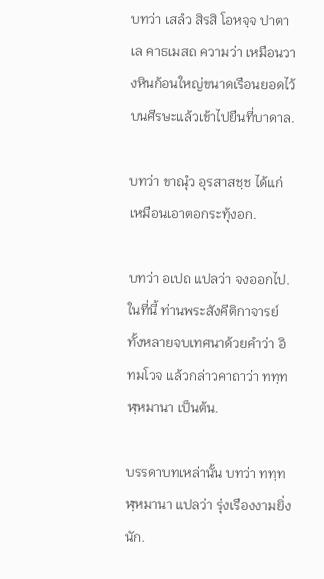บทว่า เสลํว สิรสิ โอหจฺจ ปาตาเล คาธเมสถ ความว่า เหมือนวางหินก้อนใหญ่ขนาดเรือนยอดไว้บนศีรษะแล้วเข้าไปยืนที่บาดาล.

บทว่า ขาณุํว อุรสาสชฺช ได้แก่ เหมือนเอาตอกระทุ้งอก.

บทว่า อเปถ แปลว่า จงออกไป. ในที่นี้ ท่านพระสังคีติกาจารย์ทั้งหลายจบเทศนาด้วยคำว่า อิทมโวจ แล้วกล่าวคาถาว่า ททฺทฬฺหมานา เป็นต้น.

บรรดาบทเหล่านั้น บทว่า ททฺทฬฺหมานา แปลว่า รุ่งเรืองงามยิ่งนัก.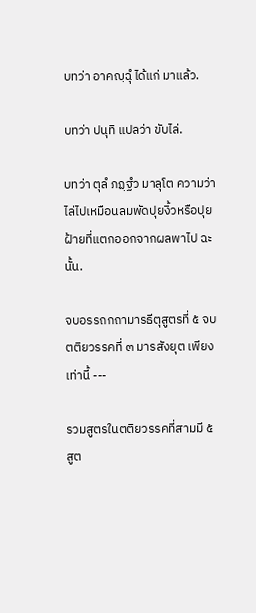บทว่า อาคญฺฉุํ ได้แก่ มาแล้ว.

บทว่า ปนุทิ แปลว่า ขับไล่.

บทว่า ตุลํ ภฏฺฐํว มาลุโต ความว่า ไล่ไปเหมือนลมพัดปุยงิ้วหรือปุยฝ้ายที่แตกออกจากผลพาไป ฉะนั้น.

จบอรรถกถามารธีตุสูตรที่ ๕ จบตติยวรรคที่ ๓ มารสังยุต เพียงเท่านี้ ---

รวมสูตรในตติยวรรคที่สามมี ๕ สูต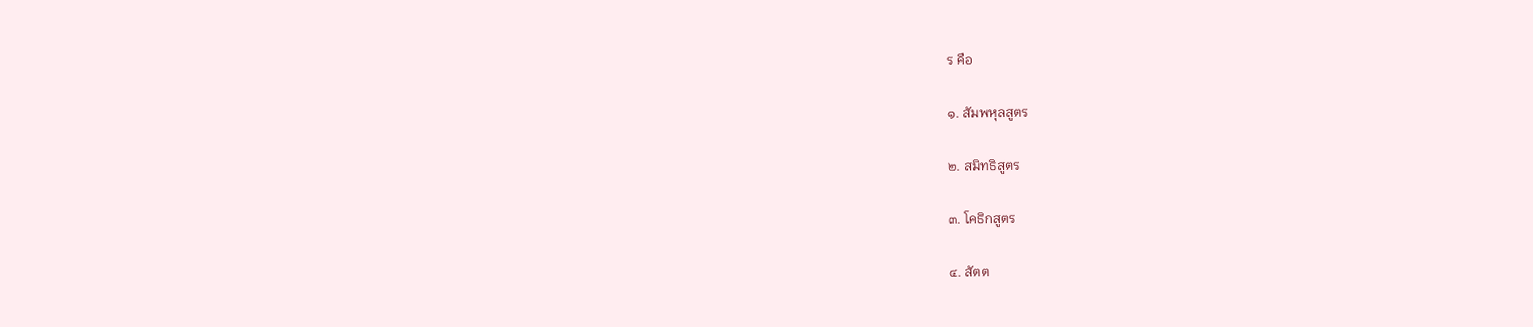ร คือ

๑. สัมพหุลสูตร

๒. สมิทธิสูตร

๓. โคธิกสูตร

๔. สัตต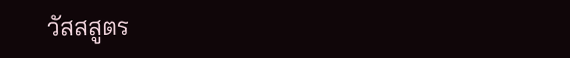วัสสสูตร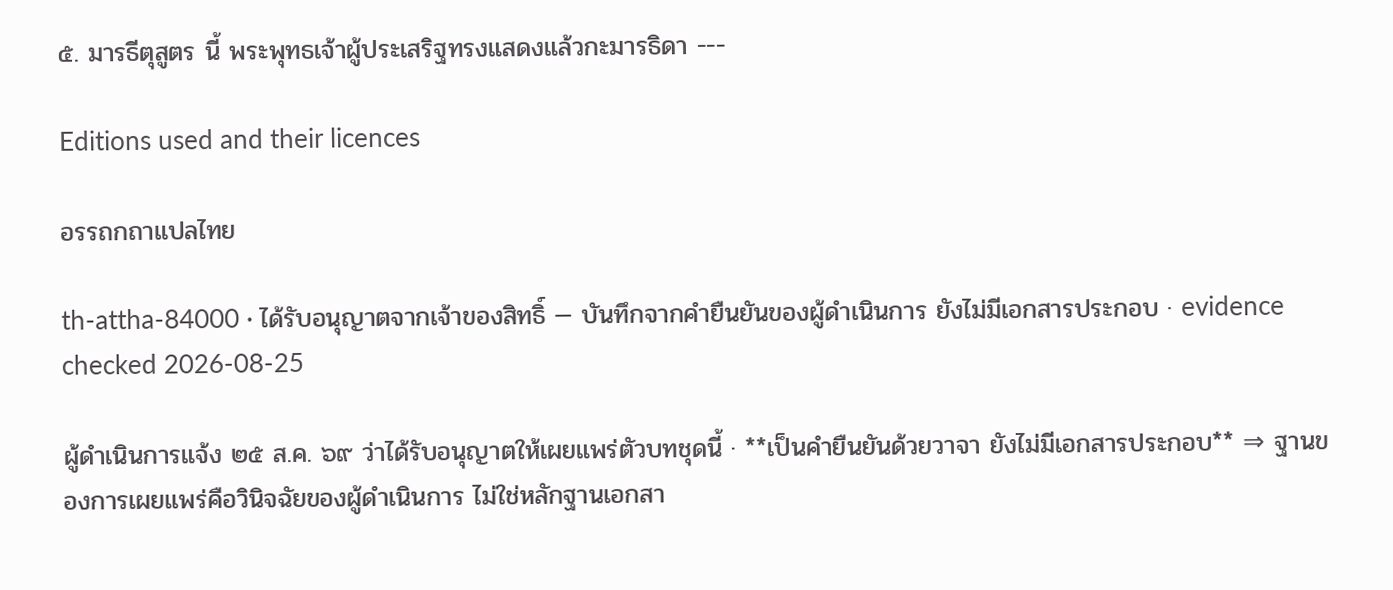๕. มารธีตุสูตร นี้ พระพุทธเจ้าผู้ประเสริฐทรงแสดงแล้วกะมารธิดา ---

Editions used and their licences

อรรถกถาแปลไทย

th-attha-84000 · ได้รับอนุญาตจากเจ้าของสิทธิ์ — บันทึกจากคำยืนยันของผู้ดำเนินการ ยังไม่มีเอกสารประกอบ · evidence checked 2026-08-25

ผู้ดำเนินการแจ้ง ๒๕ ส.ค. ๖๙ ว่าได้รับอนุญาตให้เผยแพร่ตัวบทชุดนี้ · **เป็นคำยืนยันด้วยวาจา ยังไม่มีเอกสารประกอบ** ⇒ ฐานของการเผยแพร่คือวินิจฉัยของผู้ดำเนินการ ไม่ใช่หลักฐานเอกสา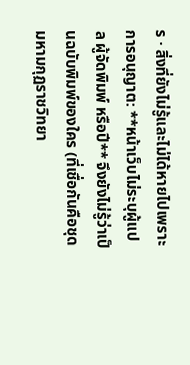ร · สิ่งที่ยังไม่รู้และไม่ได้หายไปเพราะการอนุญาต: **หน้าเว็บไม่ระบุผู้แปล ผู้จัดพิมพ์ หรือปี** จึงยังไม่รู้ว่าเป็นฉบับพิมพ์ของใคร (ที่เชื่อกันคือชุดมหามกุฏราชวิทยา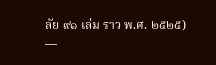ลัย ๙๑ เล่ม ราว พ.ศ. ๒๕๒๕) —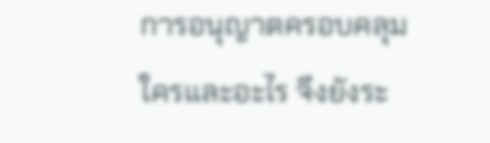การอนุญาตครอบคลุมใครและอะไร จึงยังระ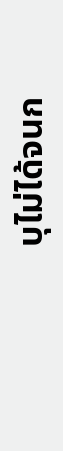บุไม่ได้จนก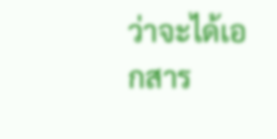ว่าจะได้เอกสาร